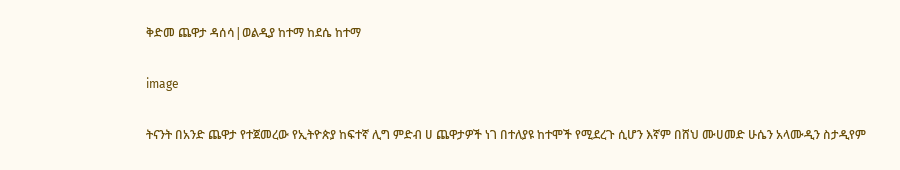ቅድመ ጨዋታ ዳሰሳ|ወልዲያ ከተማ ከደሴ ከተማ

image

ትናንት በአንድ ጨዋታ የተጀመረው የኢትዮጵያ ከፍተኛ ሊግ ምድብ ሀ ጨዋታዎች ነገ በተለያዩ ከተሞች የሚደረጉ ሲሆን እኛም በሸህ ሙሀመድ ሁሴን አላሙዲን ስታዲየም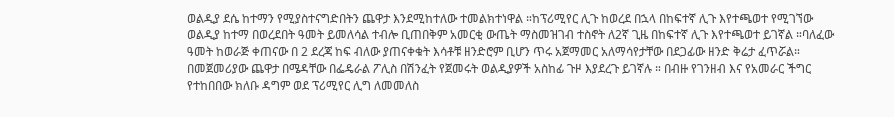ወልዲያ ደሴ ከተማን የሚያስተናግድበትን ጨዋታ እንደሚከተለው ተመልክተነዋል ።ከፕሪሚየር ሊጉ ከወረደ በኋላ በከፍተኛ ሊጉ እየተጫወተ የሚገኘው ወልዲያ ከተማ በወረደበት ዓመት ይመለሳል ተብሎ ቢጠበቅም አመርቂ ውጤት ማስመዝገብ ተስኖት ለ2ኛ ጊዜ በከፍተኛ ሊጉ እየተጫወተ ይገኛል ።ባለፈው ዓመት ከወራጅ ቀጠናው በ 2 ደረጃ ከፍ ብለው ያጠናቀቁት እሳቶቹ ዘንድሮም ቢሆን ጥሩ አጀማመር አለማሳየታቸው በደጋፊው ዘንድ ቅሬታ ፈጥሯል። በመጀመሪያው ጨዋታ በሜዳቸው በፌዴራል ፖሊስ በሽንፈት የጀመሩት ወልዲያዎች አስከፊ ጉዞ እያደረጉ ይገኛሉ ። በብዙ የገንዘብ እና የአመራር ችግር የተከበበው ክለቡ ዳግም ወደ ፕሪሚየር ሊግ ለመመለስ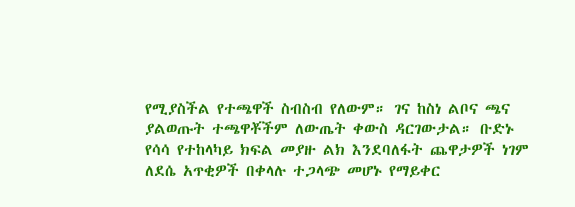የሚያስችል የተጫዋች ስብስብ የለውም። ገና ከስነ ልቦና ጫና ያልወጡት ተጫዋቾችም ለውጤት ቀውስ ዳርገውታል። ቡድኑ የሳሳ የተከላካይ ክፍል መያዙ ልክ እንደባለፋት ጨዋታዎች ነገም ለደሴ አጥቂዎች በቀላሉ ተጋላጭ መሆኑ የማይቀር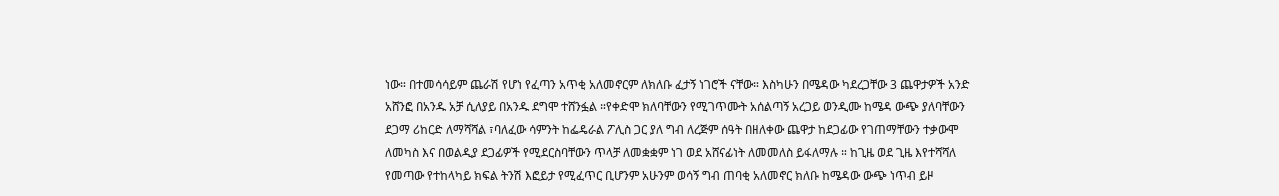ነው። በተመሳሳይም ጨራሽ የሆነ የፈጣን አጥቂ አለመኖርም ለክለቡ ፈታኝ ነገሮች ናቸው። እስካሁን በሜዳው ካደረጋቸው 3 ጨዋታዎች አንድ አሸንፎ በአንዱ አቻ ሲለያይ በአንዱ ደግሞ ተሸንፏል ።የቀድሞ ክለባቸውን የሚገጥሙት አሰልጣኝ አረጋይ ወንዲሙ ከሜዳ ውጭ ያለባቸውን ደጋማ ሪከርድ ለማሻሻል ፣ባለፈው ሳምንት ከፌዴራል ፖሊስ ጋር ያለ ግብ ለረጅም ሰዓት በዘለቀው ጨዋታ ከደጋፊው የገጠማቸውን ተቃውሞ ለመካስ እና በወልዲያ ደጋፊዎች የሚደርስባቸውን ጥላቻ ለመቋቋም ነገ ወደ አሸናፊነት ለመመለስ ይፋለማሉ ። ከጊዜ ወደ ጊዜ እየተሻሻለ የመጣው የተከላካይ ክፍል ትንሽ እፎይታ የሚፈጥር ቢሆንም አሁንም ወሳኝ ግብ ጠባቂ አለመኖር ክለቡ ከሜዳው ውጭ ነጥብ ይዞ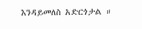እንዳይመለስ አድርጎታል ።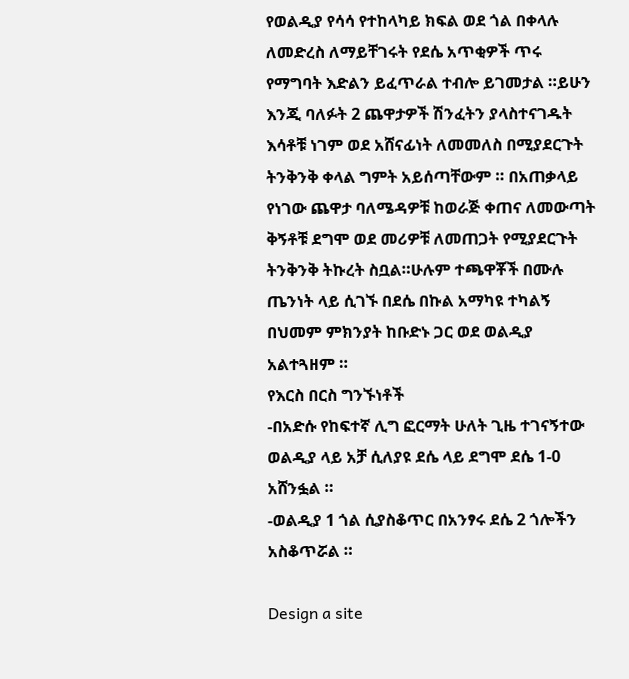የወልዲያ የሳሳ የተከላካይ ክፍል ወደ ጎል በቀላሉ ለመድረስ ለማይቸገሩት የደሴ አጥቂዎች ጥሩ የማግባት እድልን ይፈጥራል ተብሎ ይገመታል ።ይሁን እንጂ ባለፉት 2 ጨዋታዎች ሽንፈትን ያላስተናገዱት እሳቶቹ ነገም ወደ አሸናፊነት ለመመለስ በሚያደርጉት ትንቅንቅ ቀላል ግምት አይሰጣቸውም ። በአጠቃላይ የነገው ጨዋታ ባለሜዳዎቹ ከወራጅ ቀጠና ለመውጣት ቅኝቶቹ ደግሞ ወደ መሪዎቹ ለመጠጋት የሚያደርጉት ትንቅንቅ ትኩረት ስቧል።ሁሉም ተጫዋቾች በሙሉ ጤንነት ላይ ሲገኙ በደሴ በኩል አማካዩ ተካልኝ በህመም ምክንያት ከቡድኑ ጋር ወደ ወልዲያ አልተጓዘም ።
የእርስ በርስ ግንኙነቶች
-በአድሱ የከፍተኛ ሊግ ፎርማት ሁለት ጊዜ ተገናኝተው ወልዲያ ላይ አቻ ሲለያዩ ደሴ ላይ ደግሞ ደሴ 1-0 አሸንፏል ።
-ወልዲያ 1 ጎል ሲያስቆጥር በአንፃሩ ደሴ 2 ጎሎችን አስቆጥሯል ።

Design a site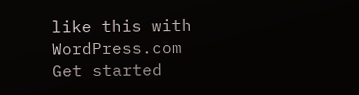like this with WordPress.com
Get started